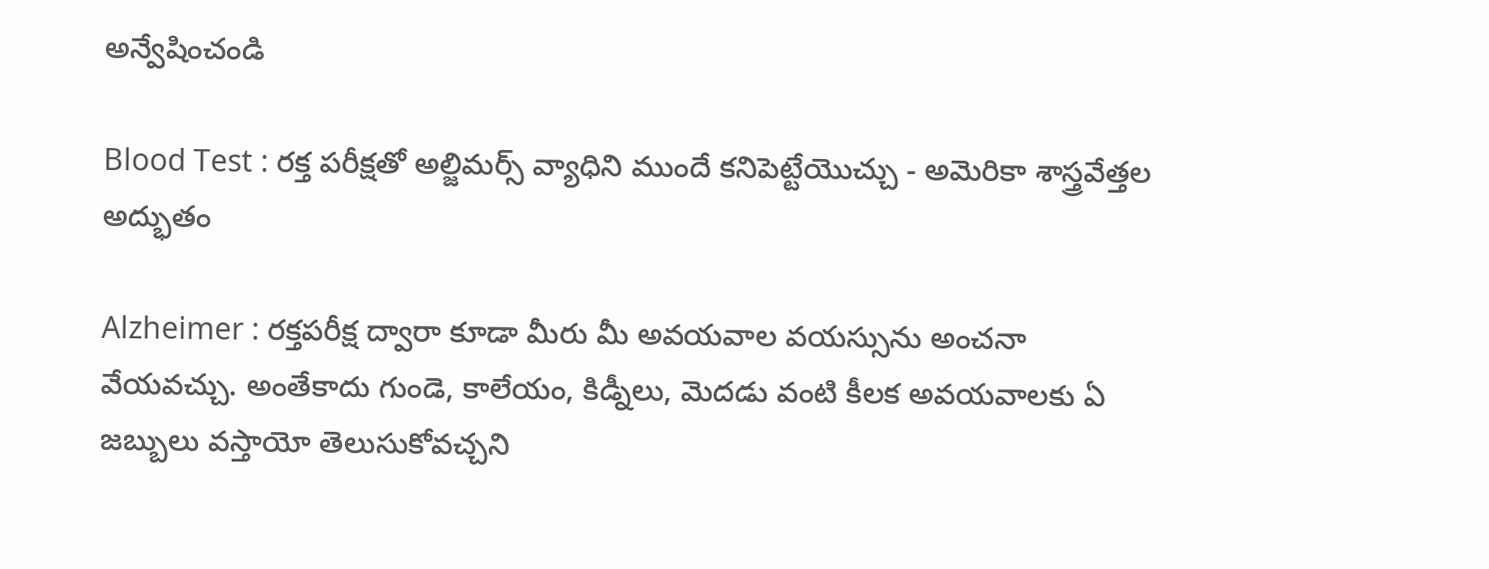అన్వేషించండి

Blood Test : రక్త పరీక్ష‌తో అల్జిమర్స్ వ్యాధిని ముందే కనిపెట్టేయొచ్చు - అమెరికా శాస్త్రవేత్తల అద్భుతం

Alzheimer : రక్తపరీక్ష ద్వారా కూడా మీరు మీ అవయవాల వయస్సును అంచనా వేయవచ్చు. అంతేకాదు గుండె, కాలేయం, కిడ్నీలు, మెదడు వంటి కీలక అవయవాలకు ఏ జబ్బులు వస్తాయో తెలుసుకోవచ్చని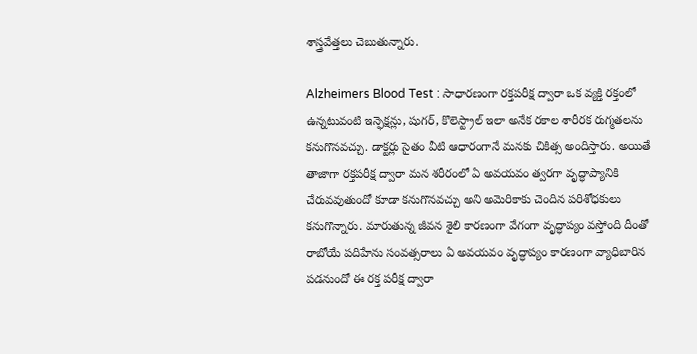శాస్త్రవేత్తలు చెబుతున్నారు.

Alzheimers Blood Test : సాధారణంగా రక్తపరీక్ష ద్వారా ఒక వ్యక్తి రక్తంలో ఉన్నటువంటి ఇన్ఫెక్షన్లు, షుగర్, కొలెస్ట్రాల్ ఇలా అనేక రకాల శారీరక రుగ్మతలను కనుగొనవచ్చు. డాక్టర్లు సైతం వీటి ఆధారంగానే మనకు చికిత్స అందిస్తారు. అయితే తాజాగా రక్తపరీక్ష ద్వారా మన శరీరంలో ఏ అవయవం త్వరగా వృద్ధాప్యానికి చేరువవుతుందో కూడా కనుగొనవచ్చు అని అమెరికాకు చెందిన పరిశోధకులు కనుగొన్నారు. మారుతున్న జీవన శైలి కారణంగా వేగంగా వృద్ధాప్యం వస్తోంది దీంతో రాబోయే పదిహేను సంవత్సరాలు ఏ అవయవం వృద్ధాప్యం కారణంగా వ్యాధిబారిన పడనుందో ఈ రక్త పరీక్ష ద్వారా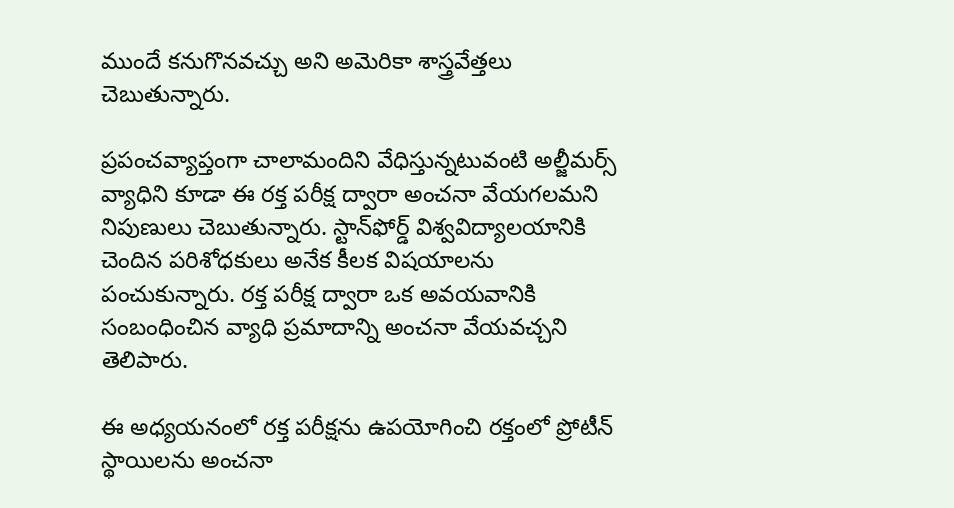ముందే కనుగొనవచ్చు అని అమెరికా శాస్త్రవేత్తలు చెబుతున్నారు.

ప్రపంచవ్యాప్తంగా చాలామందిని వేధిస్తున్నటువంటి అల్జీమర్స్ వ్యాధిని కూడా ఈ రక్త పరీక్ష ద్వారా అంచనా వేయగలమని నిపుణులు చెబుతున్నారు. స్టాన్‌ఫోర్డ్ విశ్వవిద్యాలయానికి చెందిన పరిశోధకులు అనేక కీలక విషయాలను పంచుకున్నారు. రక్త పరీక్ష ద్వారా ఒక అవయవానికి సంబంధించిన వ్యాధి ప్రమాదాన్ని అంచనా వేయవచ్చని తెలిపారు.

ఈ అధ్యయనంలో రక్త పరీక్షను ఉపయోగించి రక్తంలో ప్రోటీన్ స్థాయిలను అంచనా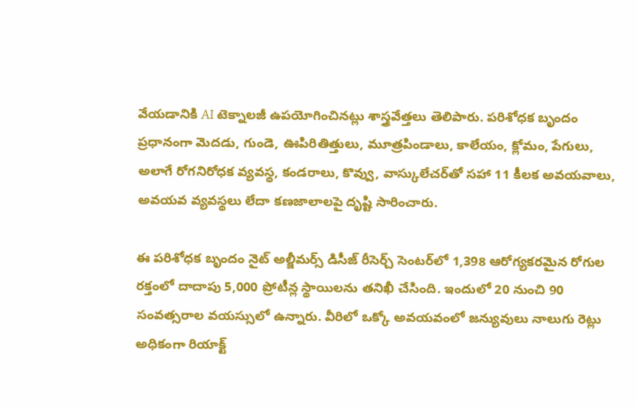వేయడానికి AI టెక్నాలజీ ఉపయోగించినట్లు శాస్త్రవేత్తలు తెలిపారు. పరిశోధక బృందం ప్రధానంగా మెదడు, గుండె, ఊపిరితిత్తులు, మూత్రపిండాలు, కాలేయం, క్లోమం, పేగులు, అలాగే రోగనిరోధక వ్యవస్థ, కండరాలు, కొవ్వు, వాస్కులేచర్‌తో సహా 11 కీలక అవయవాలు, అవయవ వ్యవస్థలు లేదా కణజాలాలపై దృష్టి సారించారు.

ఈ పరిశోధక బృందం నైట్ అల్జీమర్స్ డిసీజ్ రీసెర్చ్ సెంటర్‌లో 1,398 ఆరోగ్యకరమైన రోగుల రక్తంలో దాదాపు 5,000 ప్రోటీన్ల స్థాయిలను తనిఖీ చేసింది. ఇందులో 20 నుంచి 90 సంవత్సరాల వయస్సులో ఉన్నారు. వీరిలో ఒక్కో అవయవంలో జన్యువులు నాలుగు రెట్లు అధికంగా రియాక్ట్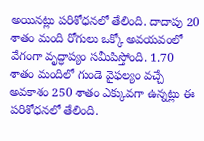అయినట్లు పరిశోధనలో తేలింది. దాదాపు 20 శాతం మంది రోగులు ఒక్కో అవయవంలో వేగంగా వృద్ధాప్యం సమీపిస్తోంది. 1.70 శాతం మందిలో గుండె వైఫల్యం వచ్చే అవకాశం 250 శాతం ఎక్కువగా ఉన్నట్లు ఈ పరిశోధనలో తేలింది.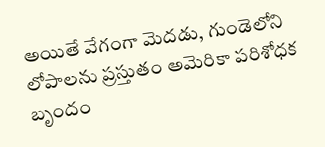అయితే వేగంగా మెదడు, గుండెలోని లోపాలను ప్రస్తుతం అమెరికా పరిశోధక బృందం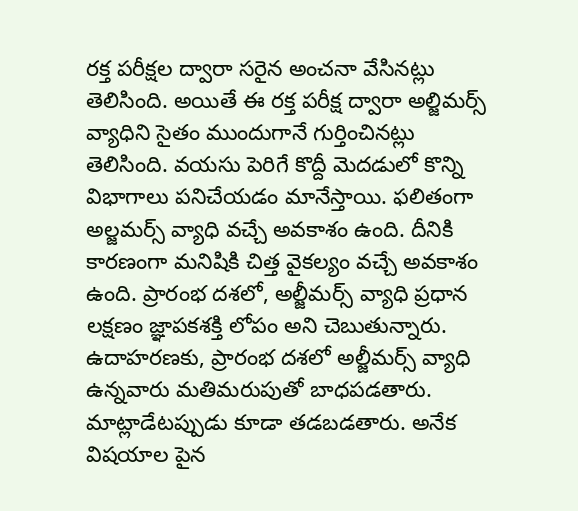రక్త పరీక్షల ద్వారా సరైన అంచనా వేసినట్లు తెలిసింది. అయితే ఈ రక్త పరీక్ష ద్వారా అల్జిమర్స్ వ్యాధిని సైతం ముందుగానే గుర్తించినట్లు తెలిసింది. వయసు పెరిగే కొద్దీ మెదడులో కొన్ని విభాగాలు పనిచేయడం మానేస్తాయి. ఫలితంగా అల్జమర్స్ వ్యాధి వచ్చే అవకాశం ఉంది. దీనికి కారణంగా మనిషికి చిత్త వైకల్యం వచ్చే అవకాశం ఉంది. ప్రారంభ దశలో, అల్జీమర్స్ వ్యాధి ప్రధాన లక్షణం జ్ఞాపకశక్తి లోపం అని చెబుతున్నారు. ఉదాహరణకు, ప్రారంభ దశలో అల్జీమర్స్ వ్యాధి ఉన్నవారు మతిమరుపుతో బాధపడతారు. మాట్లాడేటప్పుడు కూడా తడబడతారు. అనేక విషయాల పైన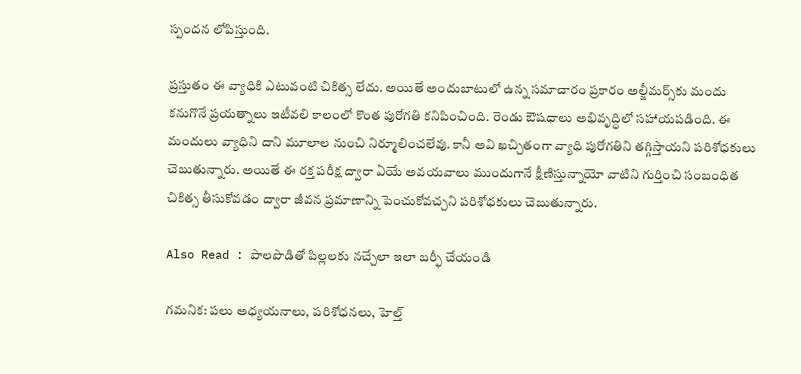స్పందన లోపిస్తుంది.

ప్రస్తుతం ఈ వ్యాధికి ఎటువంటి చికిత్స లేదు. అయితే అందుబాటులో ఉన్న సమాచారం ప్రకారం అల్జీమర్స్‌కు మందు కనుగొనే ప్రయత్నాలు ఇటీవలి కాలంలో కొంత పురోగతి కనిపించింది. రెండు ఔషధాలు అభివృద్ధిలో సహాయపడింది. ఈ మందులు వ్యాధిని దాని మూలాల నుంచి నిర్మూలించలేవు. కానీ అవి ఖచ్చితంగా వ్యాధి పురోగతిని తగ్గిస్తాయని పరిశోధకులు చెబుతున్నారు. అయితే ఈ రక్త పరీక్ష ద్వారా ఏయే అవయవాలు ముందుగానే క్షీణిస్తున్నాయో వాటిని గుర్తించి సంబంధిత చికిత్స తీసుకోవడం ద్వారా జీవన ప్రమాణాన్ని పెంచుకోవచ్చని పరిశోధకులు చెబుతున్నారు.

Also Read : పాలపొడితో పిల్లలకు నచ్చేలా ఇలా బర్ఫీ చేయండి

గమనిక: పలు అధ్యయనాలు, పరిశోధనలు, హెల్త్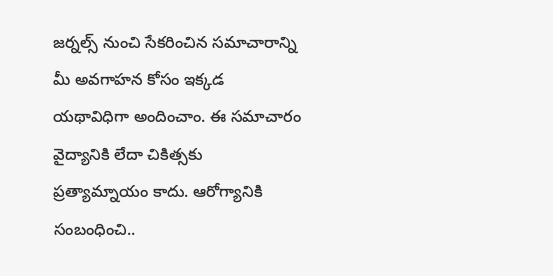జర్నల్స్ నుంచి సేకరించిన సమాచారాన్ని మీ అవగాహన కోసం ఇక్కడ యథావిధిగా అందించాం. ఈ సమాచారం వైద్యానికి లేదా చికిత్సకు ప్రత్యామ్నాయం కాదు. ఆరోగ్యానికి సంబంధించి..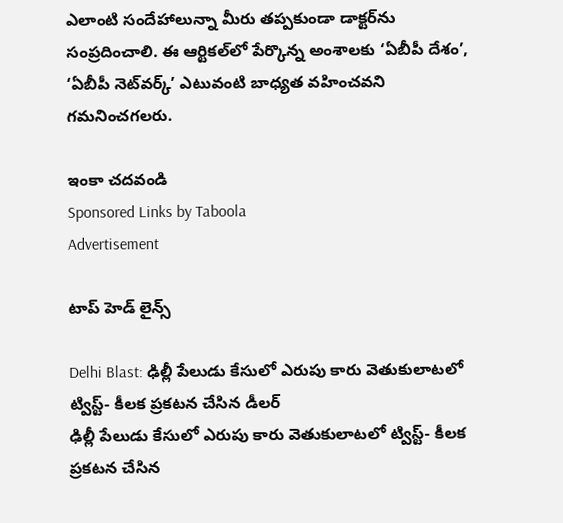ఎలాంటి సందేహాలున్నా మీరు తప్పకుండా డాక్టర్‌ను సంప్రదించాలి. ఈ ఆర్టికల్‌లో పేర్కొన్న అంశాలకు ‘ఏబీపీ దేశం’, ‘ఏబీపీ నెట్‌వర్క్’ ఎటువంటి బాధ్యత వహించవని గమనించగలరు.

ఇంకా చదవండి
Sponsored Links by Taboola
Advertisement

టాప్ హెడ్ లైన్స్

Delhi Blast: ఢిల్లీ పేలుడు కేసులో ఎరుపు కారు వెతుకులాటలో ట్విస్ట్- కీలక ప్రకటన చేసిన డీలర్‌
ఢిల్లీ పేలుడు కేసులో ఎరుపు కారు వెతుకులాటలో ట్విస్ట్- కీలక ప్రకటన చేసిన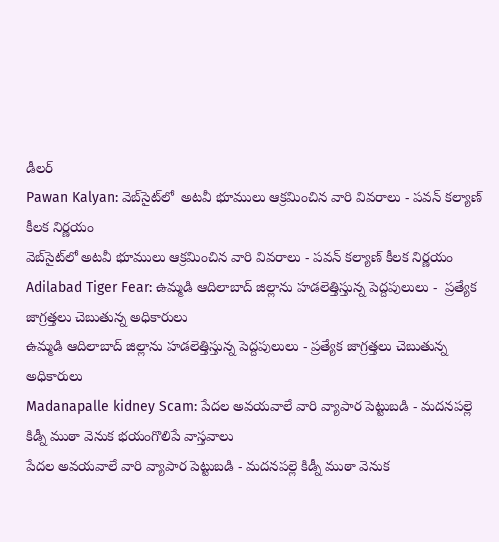డీలర్‌
Pawan Kalyan: వెబ్‌సైట్‌లో  అటవీ భూములు ఆక్రమించిన వారి వివరాలు - పవన్ కల్యాణ్ కీలక నిర్ణయం
వెబ్‌సైట్‌లో అటవీ భూములు ఆక్రమించిన వారి వివరాలు - పవన్ కల్యాణ్ కీలక నిర్ణయం
Adilabad Tiger Fear: ఉమ్మడి ఆదిలాబాద్ జిల్లాను హడలెత్తిస్తున్న పెద్దపులులు -  ప్రత్యేక జాగ్రత్తలు చెబుతున్న అధికారులు
ఉమ్మడి ఆదిలాబాద్ జిల్లాను హడలెత్తిస్తున్న పెద్దపులులు - ప్రత్యేక జాగ్రత్తలు చెబుతున్న అధికారులు
Madanapalle kidney Scam: పేదల అవయవాలే వారి వ్యాపార పెట్టుబడి - మదనపల్లె కిడ్నీ ముఠా వెనుక భయంగొలిపే వాస్తవాలు
పేదల అవయవాలే వారి వ్యాపార పెట్టుబడి - మదనపల్లె కిడ్నీ ముఠా వెనుక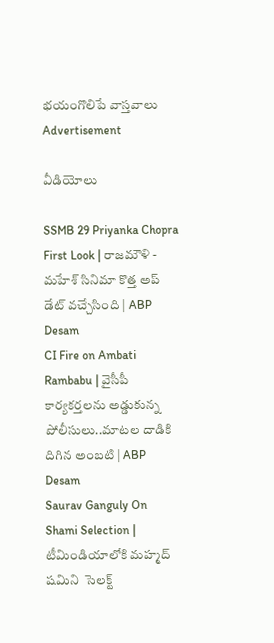భయంగొలిపే వాస్తవాలు
Advertisement

వీడియోలు

SSMB 29 Priyanka Chopra First Look | రాజమౌళి - మహేశ్ సినిమా కొత్త అప్ డేట్ వచ్చేసింది | ABP Desam
CI Fire on Ambati Rambabu | వైసీపీ కార్యకర్తలను అడ్డుకున్న పోలీసులు..మాటల దాడికి దిగిన అంబటి | ABP Desam
Saurav Ganguly On Shami Selection | టీమిండియాలోకి మహ్మద్ షమిని  సెలక్ట్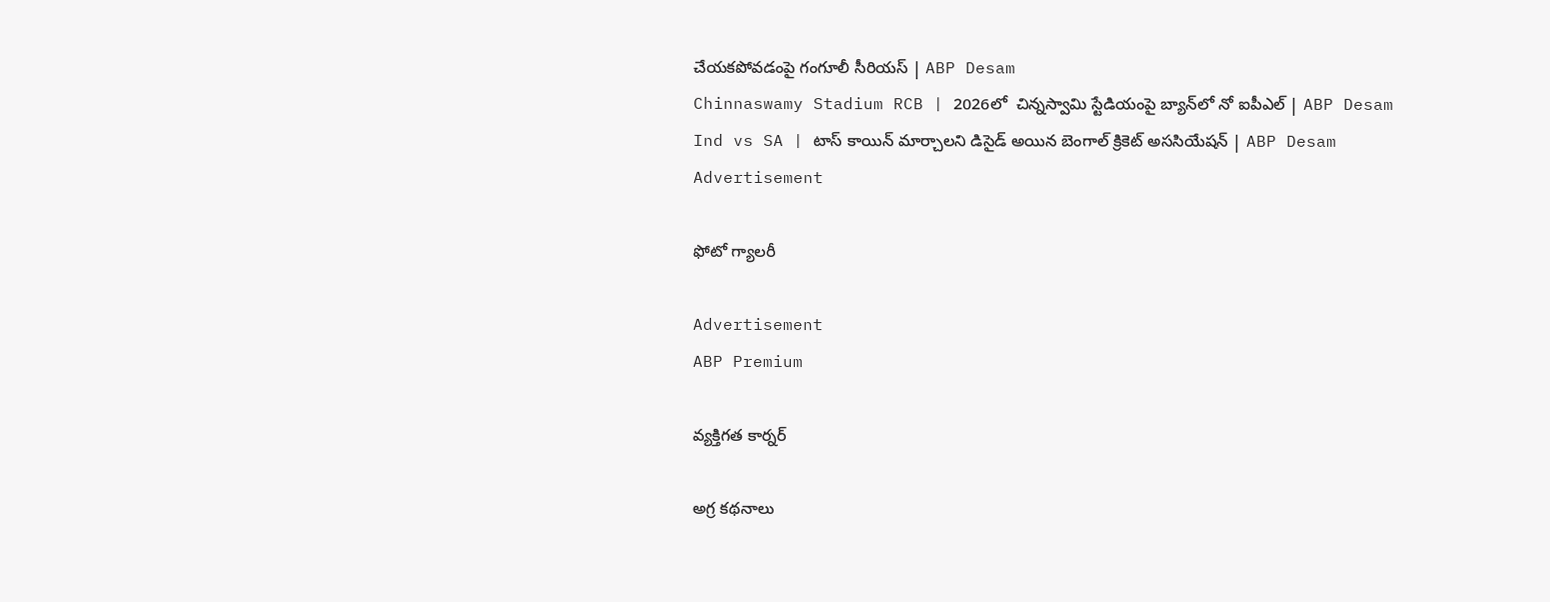చేయకపోవడంపై గంగూలీ సీరియస్ | ABP Desam
Chinnaswamy Stadium RCB | 2026లో  చిన్నస్వామి స్టేడియంపై బ్యాన్‌లో నో ఐపీఎల్ | ABP Desam
Ind vs SA | టాస్ కాయిన్ మార్చాలని డిసైడ్ అయిన బెంగాల్ క్రికెట్ అససియేషన్ | ABP Desam
Advertisement

ఫోటో గ్యాలరీ

Advertisement
ABP Premium

వ్యక్తిగత కార్నర్

అగ్ర కథనాలు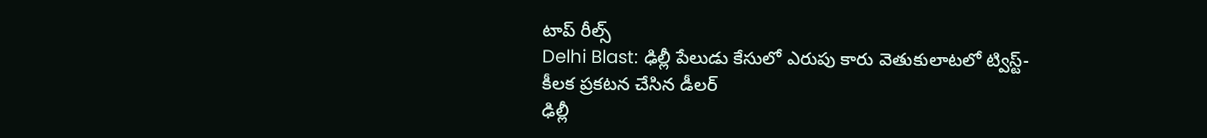టాప్ రీల్స్
Delhi Blast: ఢిల్లీ పేలుడు కేసులో ఎరుపు కారు వెతుకులాటలో ట్విస్ట్- కీలక ప్రకటన చేసిన డీలర్‌
ఢిల్లీ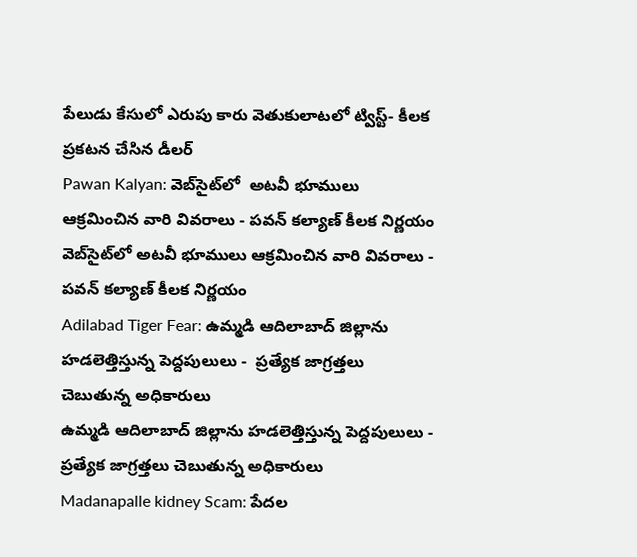పేలుడు కేసులో ఎరుపు కారు వెతుకులాటలో ట్విస్ట్- కీలక ప్రకటన చేసిన డీలర్‌
Pawan Kalyan: వెబ్‌సైట్‌లో  అటవీ భూములు ఆక్రమించిన వారి వివరాలు - పవన్ కల్యాణ్ కీలక నిర్ణయం
వెబ్‌సైట్‌లో అటవీ భూములు ఆక్రమించిన వారి వివరాలు - పవన్ కల్యాణ్ కీలక నిర్ణయం
Adilabad Tiger Fear: ఉమ్మడి ఆదిలాబాద్ జిల్లాను హడలెత్తిస్తున్న పెద్దపులులు -  ప్రత్యేక జాగ్రత్తలు చెబుతున్న అధికారులు
ఉమ్మడి ఆదిలాబాద్ జిల్లాను హడలెత్తిస్తున్న పెద్దపులులు - ప్రత్యేక జాగ్రత్తలు చెబుతున్న అధికారులు
Madanapalle kidney Scam: పేదల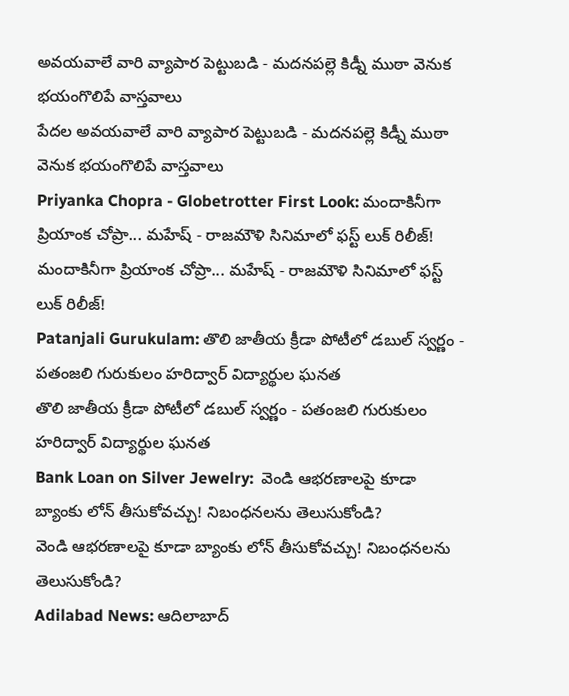అవయవాలే వారి వ్యాపార పెట్టుబడి - మదనపల్లె కిడ్నీ ముఠా వెనుక భయంగొలిపే వాస్తవాలు
పేదల అవయవాలే వారి వ్యాపార పెట్టుబడి - మదనపల్లె కిడ్నీ ముఠా వెనుక భయంగొలిపే వాస్తవాలు
Priyanka Chopra - Globetrotter First Look: మందాకినీగా ప్రియాంక చోప్రా... మహేష్ - రాజమౌళి సినిమాలో ఫస్ట్ లుక్ రిలీజ్!
మందాకినీగా ప్రియాంక చోప్రా... మహేష్ - రాజమౌళి సినిమాలో ఫస్ట్ లుక్ రిలీజ్!
Patanjali Gurukulam: తొలి జాతీయ క్రీడా పోటీలో డబుల్ స్వర్ణం - పతంజలి గురుకులం హరిద్వార్ విద్యార్థుల ఘనత
తొలి జాతీయ క్రీడా పోటీలో డబుల్ స్వర్ణం - పతంజలి గురుకులం హరిద్వార్ విద్యార్థుల ఘనత
Bank Loan on Silver Jewelry:  వెండి ఆభరణాలపై కూడా బ్యాంకు లోన్‌ తీసుకోవచ్చు! నిబంధనలను తెలుసుకోండి?
వెండి ఆభరణాలపై కూడా బ్యాంకు లోన్‌ తీసుకోవచ్చు! నిబంధనలను తెలుసుకోండి?
Adilabad News: ఆదిలాబాద్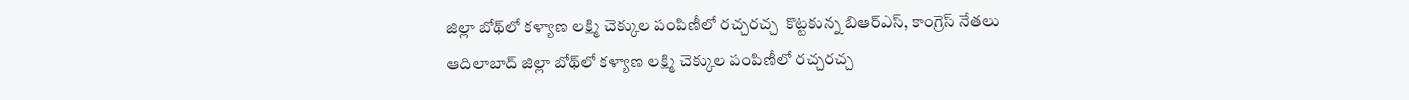జిల్లా బోథ్‌లో కళ్యాణ లక్ష్మి చెక్కుల పంపిణీలో రచ్చరచ్చ  కొట్టకున్న బిఆర్ఎస్, కాంగ్రెస్ నేతలు
ఆదిలాబాద్ జిల్లా బోథ్‌లో కళ్యాణ లక్ష్మి చెక్కుల పంపిణీలో రచ్చరచ్చ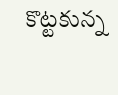కొట్టకున్న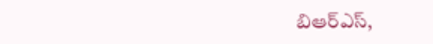బిఆర్ఎస్,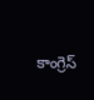కాంగ్రెస్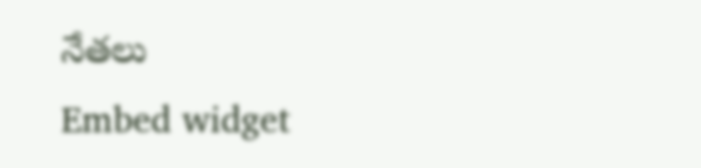నేతలు
Embed widget